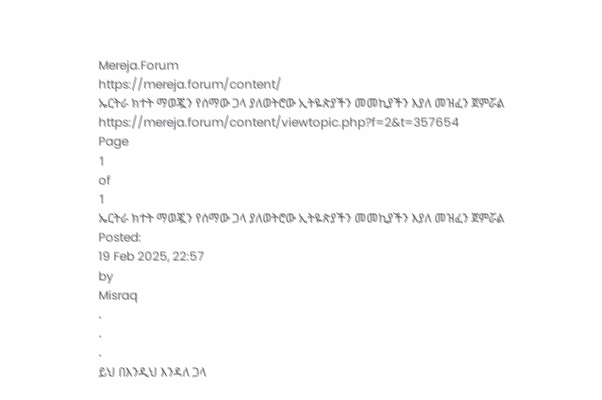Mereja.Forum
https://mereja.forum/content/
ኤርትራ ክተት ማወጇን የሰማው ጋላ ያለወትሮው ኢትዬጵያችን መመኪያችን እያለ መዝፈን ጀምሯል
https://mereja.forum/content/viewtopic.php?f=2&t=357654
Page
1
of
1
ኤርትራ ክተት ማወጇን የሰማው ጋላ ያለወትሮው ኢትዬጵያችን መመኪያችን እያለ መዝፈን ጀምሯል
Posted:
19 Feb 2025, 22:57
by
Misraq
.
.
.
ይህ በእንዲህ እንዳለ ጋላ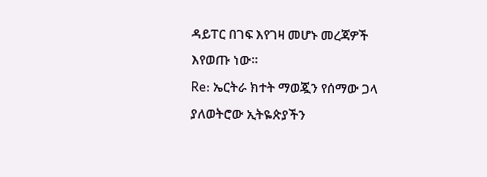ዳይፐር በገፍ እየገዛ መሆኑ መረጃዎች እየወጡ ነው።
Re: ኤርትራ ክተት ማወጇን የሰማው ጋላ ያለወትሮው ኢትዬጵያችን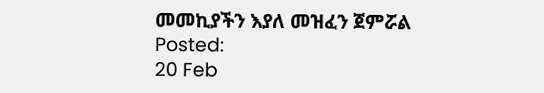መመኪያችን እያለ መዝፈን ጀምሯል
Posted:
20 Feb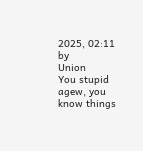2025, 02:11
by
Union
You stupid agew, you know things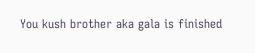You kush brother aka gala is finished